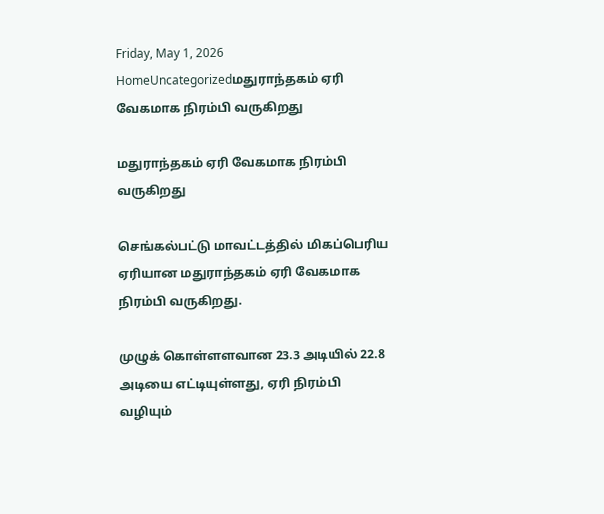Friday, May 1, 2026
HomeUncategorizedமதுராந்தகம் ஏரி வேகமாக நிரம்பி வருகிறது

மதுராந்தகம் ஏரி வேகமாக நிரம்பி வருகிறது

செங்கல்பட்டு மாவட்டத்தில் மிகப்பெரிய ஏரியான மதுராந்தகம் ஏரி வேகமாக நிரம்பி வருகிறது.

முழுக் கொள்ளளவான 23.3 அடியில் 22.8 அடியை எட்டியுள்ளது, ஏரி நிரம்பி வழியும்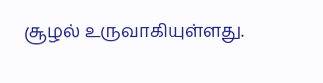சூழல் உருவாகியுள்ளது.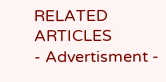RELATED ARTICLES
- Advertisment -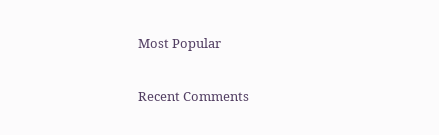Most Popular

Recent Comments